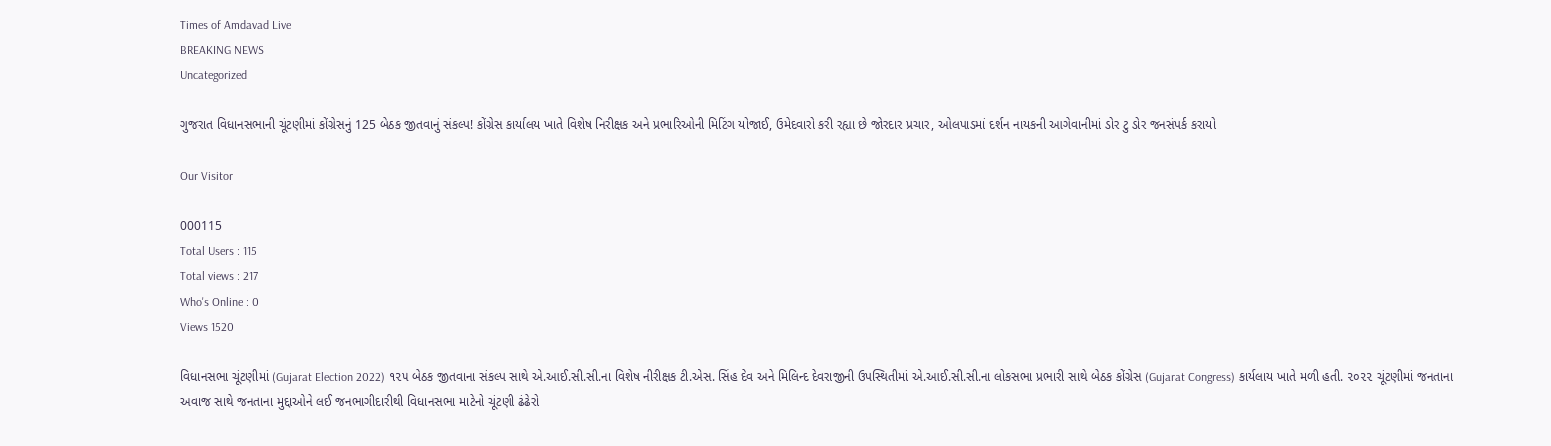Times of Amdavad Live
BREAKING NEWS
Uncategorized

ગુજરાત વિધાનસભાની ચૂંટણીમાં કોંગ્રેસનું 125 બેઠક જીતવાનું સંકલ્પ! કોંગ્રેસ કાર્યાલય ખાતે વિશેષ નિરીક્ષક અને પ્રભારિઓની મિટિંગ યોજાઈ, ઉમેદવારો કરી રહ્યા છે જોરદાર પ્રચાર, ઓલપાડમાં દર્શન નાયકની આગેવાનીમાં ડોર ટુ ડોર જનસંપર્ક કરાયો

Our Visitor

000115
Total Users : 115
Total views : 217
Who's Online : 0
Views 1520

વિધાનસભા ચૂંટણીમાં (Gujarat Election 2022) ૧૨૫ બેઠક જીતવાના સંકલ્પ સાથે એ.આઈ.સી.સી.ના વિશેષ નીરીક્ષક ટી.એસ. સિંહ દેવ અને મિલિન્દ દેવરાજીની ઉપસ્થિતીમાં એ.આઈ.સી.સી.ના લોકસભા પ્રભારી સાથે બેઠક કોંગ્રેસ (Gujarat Congress) કાર્યલાય ખાતે મળી હતી. ૨૦૨૨ ચૂંટણીમાં જનતાના અવાજ સાથે જનતાના મુદ્દાઓને લઈ જનભાગીદારીથી વિધાનસભા માટેનો ચૂંટણી ઢંઢેરો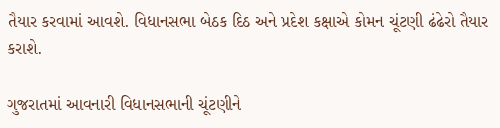તૈયાર કરવામાં આવશે. વિધાનસભા બેઠક દિઠ અને પ્રદેશ કક્ષાએ કોમન ચૂંટણી ઢંઢેરો તૈયાર કરાશે.

ગુજરાતમાં આવનારી વિધાનસભાની ચૂંટણીને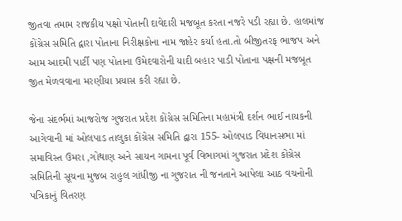જીતવા તમામ રાજકીય પક્ષો પોતાની દાવેદારી મજબૂત કરતા નજરે પડી રહ્યા છે. હાલમાંજ કોંગ્રેસ સમિતિ દ્વારા પોતાના નિરીક્ષકોના નામ જાહેર કર્યા હતા.તો બીજીતરફ ભાજપ અને આમ આદમી પાર્ટી પણ પોતાના ઉમેદવારોની યાદી બહાર પાડી પોતાના પક્ષની મજબૂત જીત મેળવવાના મરણીયા પ્રયાસ કરી રહ્યા છે.

જેના સંદર્ભમાં આજરોજ ગુજરાત પ્રદેશ કોંગ્રેસ સમિતિના મહામંત્રી દર્શન ભાઈ નાયકની આગેવાની માં ઓલપાડ તાલુકા કોંગ્રેસ સમિતિ દ્વારા 155- ઓલપાડ વિધાનસભા માં સમાવિસ્ત ઉમરા ,ગોથાણ અને સાયન ગામના પૂર્વ વિભાગમાં ગુજરાત પ્રદેશ કોંગ્રેસ સમિતિની સૂચના મુજબ રાહુલ ગાંધીજી ના ગુજરાત ની જનતાને આપેલા આઠ વચનોની પત્રિકાનું વિતરણ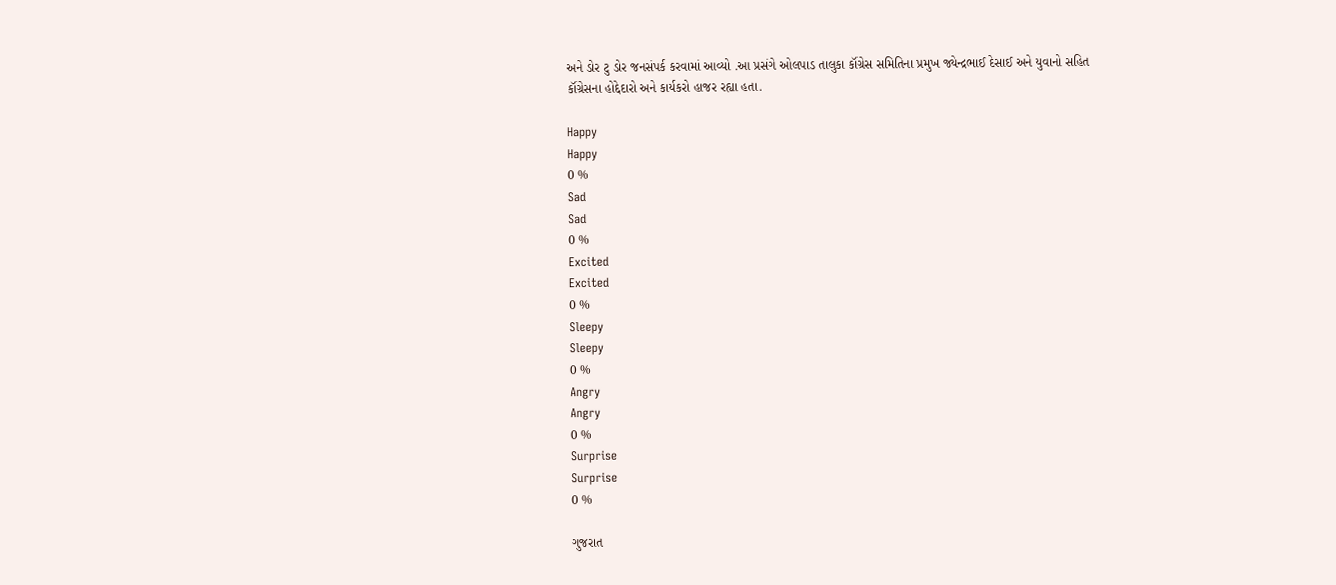અને ડોર ટુ ડોર જનસંપર્ક કરવામાં આવ્યો .આ પ્રસંગે ઓલપાડ તાલુકા કૉંગ્રેસ સમિતિના પ્રમુખ જ્યેન્દ્રભાઈ દેસાઈ અને યુવાનો સહિત કૉંગ્રેસના હોદ્દેદારો અને કાર્યકરો હાજર રહ્યા હતા.

Happy
Happy
0 %
Sad
Sad
0 %
Excited
Excited
0 %
Sleepy
Sleepy
0 %
Angry
Angry
0 %
Surprise
Surprise
0 %

ગુજરાત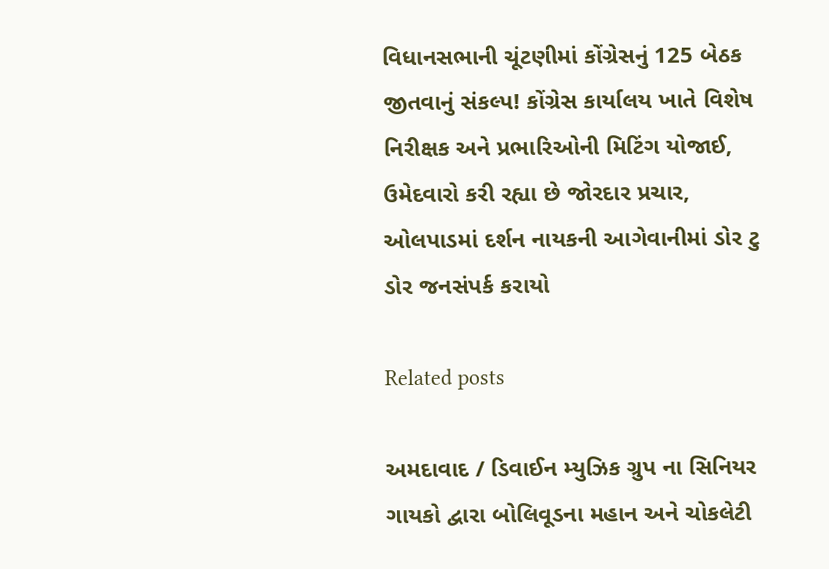વિધાનસભાની ચૂંટણીમાં કોંગ્રેસનું 125 બેઠક જીતવાનું સંકલ્પ! કોંગ્રેસ કાર્યાલય ખાતે વિશેષ નિરીક્ષક અને પ્રભારિઓની મિટિંગ યોજાઈ, ઉમેદવારો કરી રહ્યા છે જોરદાર પ્રચાર, ઓલપાડમાં દર્શન નાયકની આગેવાનીમાં ડોર ટુ ડોર જનસંપર્ક કરાયો

Related posts

અમદાવાદ / ડિવાઈન મ્યુઝિક ગ્રુપ ના સિનિયર ગાયકો દ્વારા બોલિવૂડના મહાન અને ચોકલેટી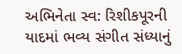અભિનેતા સ્વ: રિશીકપૂરની યાદમાં ભવ્ય સંગીત સંધ્યાનું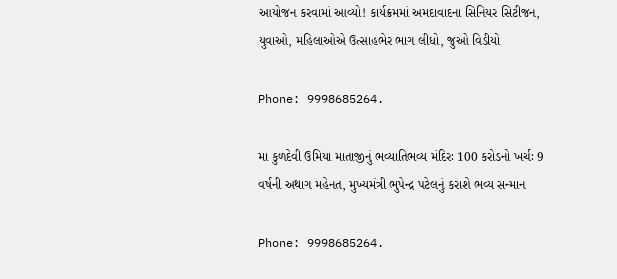આયોજન કરવામાં આવ્યો! કાર્યક્રમમાં અમદાવાદના સિનિયર સિટીજન, યુવાઓ, મહિલાઓએ ઉત્સાહભેર ભાગ લીધો, જુઓ વિડીયો

Phone: 9998685264.

મા કુળદેવી ઉમિયા માતાજીનું ભવ્યાતિભવ્ય મંદિરઃ 100 કરોડનો ખર્ચઃ 9 વર્ષની અથાગ મહેનત, મુખ્યમંત્રી ભુપેન્દ્ર પટેલનું કરાશે ભવ્ય સન્માન

Phone: 9998685264.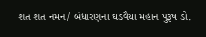શત શત નમન/ બંધારણના ઘડવૈયા મહાન પુરૂષ ડો.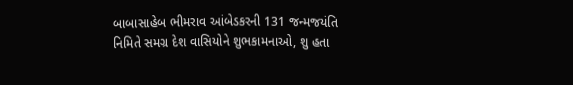બાબાસાહેબ ભીમરાવ આંબેડકરની 131 જન્મજયંતિ નિમિતે સમગ્ર દેશ વાસિયોને શુભકામનાઓ, શુ હતા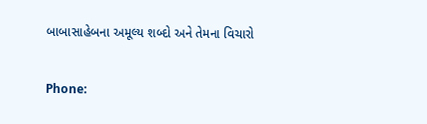બાબાસાહેબના અમૂલ્ય શબ્દો અને તેમના વિચારો

Phone: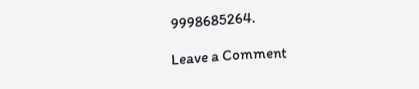9998685264.

Leave a Comment